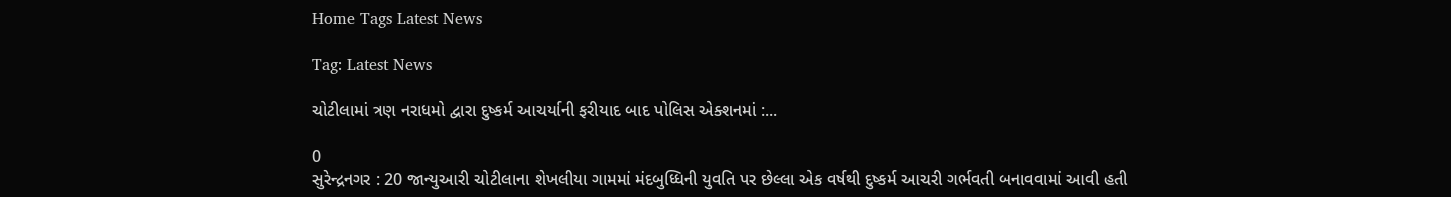Home Tags Latest News

Tag: Latest News

ચોટીલામાં ત્રણ નરાધમો દ્વારા દુષ્કર્મ આચર્યાની ફરીયાદ બાદ પોલિસ એક્શનમાં :...

0
સુરેન્દ્રનગર : 20 જાન્યુઆરી ચોટીલાના શેખલીયા ગામમાં મંદબુધ્ધિની યુવતિ પર છેલ્લા એક વર્ષથી દુષ્કર્મ આચરી ગર્ભવતી બનાવવામાં આવી હતી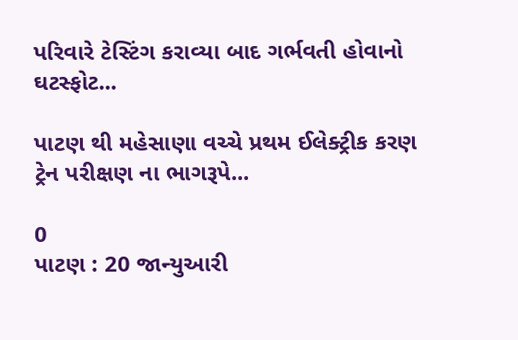પરિવારે ટેસ્ટિંગ કરાવ્યા બાદ ગર્ભવતી હોવાનો ઘટસ્ફોટ...

પાટણ થી મહેસાણા વચ્ચે પ્રથમ ઈલેક્ટ્રીક કરણ ટ્રેન પરીક્ષણ ના ભાગરૂપે...

0
પાટણ : 20 જાન્યુઆરી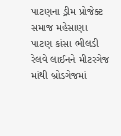પાટણના ડ્રીમ પ્રોજેક્ટ સમાજ મહેસાણા પાટણ કાંસા ભીલડી રેલવે લાઈનને મીટરગેજ માંથી બ્રોડગેજમાં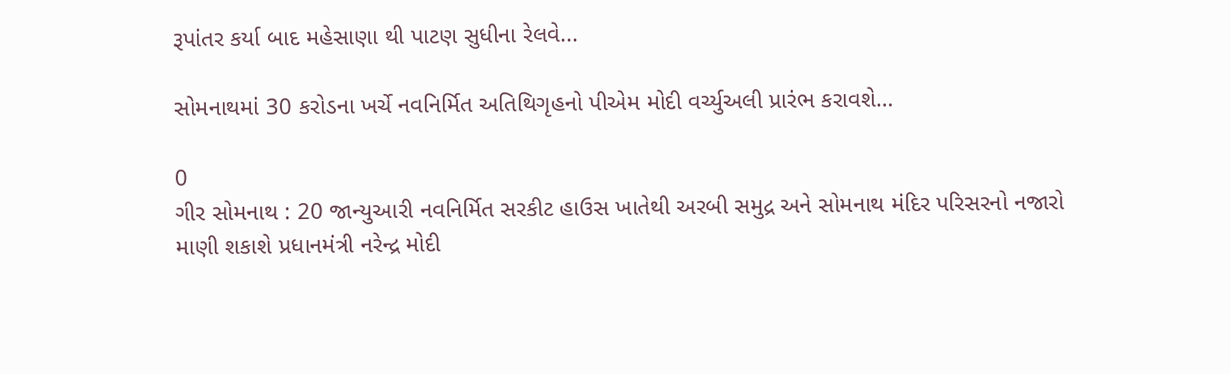રૂપાંતર કર્યા બાદ મહેસાણા થી પાટણ સુધીના રેલવે...

સોમનાથમાં 30 કરોડના ખર્ચે નવનિર્મિત અતિથિગૃહનો પીએમ મોદી વર્ચ્યુઅલી પ્રારંભ કરાવશે…

0
ગીર સોમનાથ : 20 જાન્યુઆરી નવનિર્મિત સરકીટ હાઉસ ખાતેથી અરબી સમુદ્ર અને સોમનાથ મંદિર પરિસરનો નજારો માણી શકાશે પ્રધાનમંત્રી નરેન્દ્ર મોદી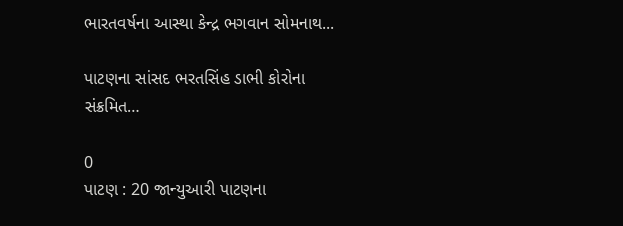ભારતવર્ષના આસ્થા કેન્દ્ર ભગવાન સોમનાથ...

પાટણના સાંસદ ભરતસિંહ ડાભી કોરોના સંક્રમિત…

0
પાટણ : 20 જાન્યુઆરી પાટણના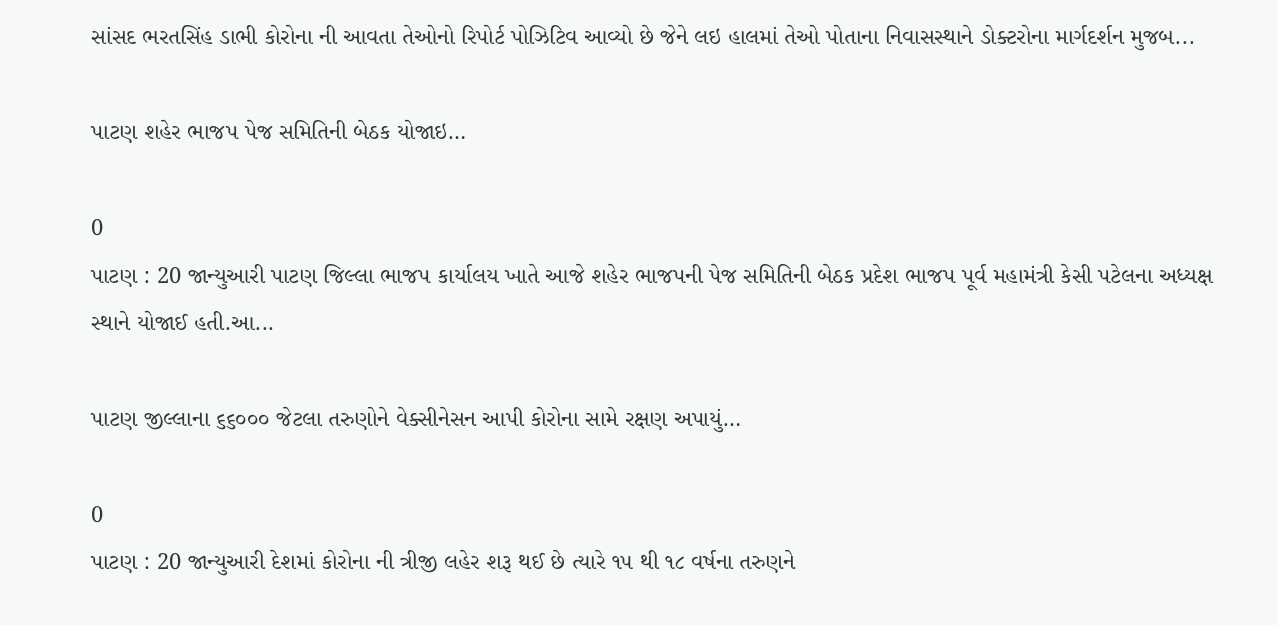સાંસદ ભરતસિંહ ડાભી કોરોના ની આવતા તેઓનો રિપોર્ટ પોઝિટિવ આવ્યો છે જેને લઇ હાલમાં તેઓ પોતાના નિવાસસ્થાને ડોક્ટરોના માર્ગદર્શન મુજબ...

પાટણ શહેર ભાજપ પેજ સમિતિની બેઠક યોજાઇ…

0
પાટણ : 20 જાન્યુઆરી પાટણ જિલ્લા ભાજપ કાર્યાલય ખાતે આજે શહેર ભાજપની પેજ સમિતિની બેઠક પ્રદેશ ભાજપ પૂર્વ મહામંત્રી કેસી પટેલના અધ્યક્ષ સ્થાને યોજાઈ હતી.આ...

પાટણ જીલ્લાના ૬૬૦૦૦ જેટલા તરુણોને વેક્સીનેસન આપી કોરોના સામે રક્ષણ અપાયું…

0
પાટણ : 20 જાન્યુઆરી દેશમાં કોરોના ની ત્રીજી લહેર શરૂ થઈ છે ત્યારે ૧૫ થી ૧૮ વર્ષના તરુણને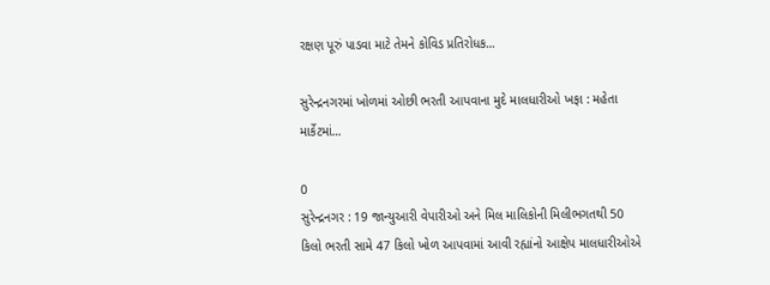રક્ષણ પૂરું પાડવા માટે તેમને કોવિડ પ્રતિરોધક...

સુરેન્દ્રનગરમાં ખોળમાં ઓછી ભરતી આપવાના મુદે માલધારીઓ ખફા : મહેતા માર્કેટમાં...

0
સુરેન્દ્રનગર : 19 જાન્યુઆરી વેપારીઓ અને મિલ માલિકોની મિલીભગતથી 50 કિલો ભરતી સામે 47 કિલો ખોળ આપવામાં આવી રહ્યાંનો આક્ષેપ માલધારીઓએ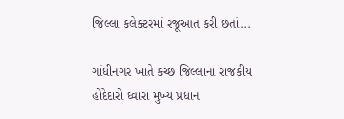જિલ્લા કલેક્ટરમાં રજૂઆત કરી છતાં...

ગાંધીનગર ખાતે કચ્છ જિલ્લાના રાજકીય હોદેદારો ઘ્વારા મુખ્ય પ્રધાન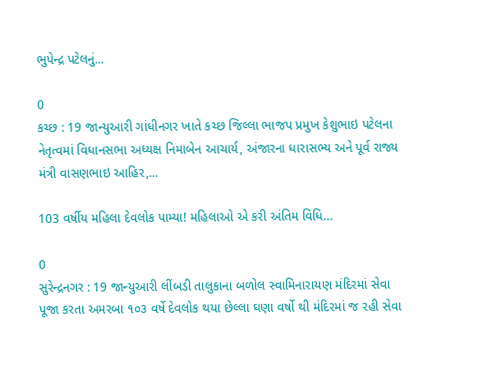ભુપેન્દ્ર પટેલનું...

0
કચ્છ : 19 જાન્યુઆરી ગાંધીનગર ખાતે કચ્છ જિલ્લા ભાજપ પ્રમુખ કેશુભાઇ પટેલના નેતૃત્વમાં વિધાનસભા અધ્યક્ષ નિમાબેન આચાર્ય, અંજારના ધારાસભ્ય અને પૂર્વ રાજ્ય મંત્રી વાસણભાઇ આહિર,...

103 વર્ષીય મહિલા દેવલોક પામ્યા! મહિલાઓ એ કરી અંતિમ વિધિ…

0
સુરેન્દ્રનગર : 19 જાન્યુઆરી લીંબડી તાલુકાના બળોલ સ્વામિનારાયણ મંદિરમાં સેવા પૂજા કરતા અમરબા ૧૦૩ વર્ષે દેવલોક થયા છેલ્લા ઘણા વર્ષો થી મંદિરમાં જ રહી સેવા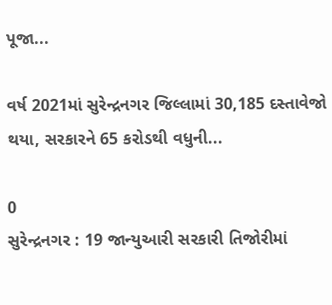પૂજા...

વર્ષ 2021માં સુરેન્દ્રનગર જિલ્લામાં 30,185 દસ્તાવેજો થયા, સરકારને 65 કરોડથી વધુની...

0
સુરેન્દ્રનગર : 19 જાન્યુઆરી સરકારી તિજોરીમાં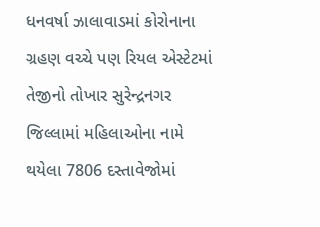ધનવર્ષા ઝાલાવાડમાં કોરોનાના ગ્રહણ વચ્ચે પણ રિયલ એસ્ટેટમાં તેજીનો તોખાર સુરેન્દ્રનગર જિલ્લામાં મહિલાઓના નામે થયેલા 7806 દસ્તાવેજોમાં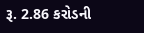રૂ. 2.86 કરોડની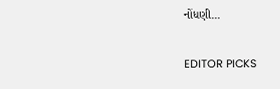નોંધણી...

EDITOR PICKS